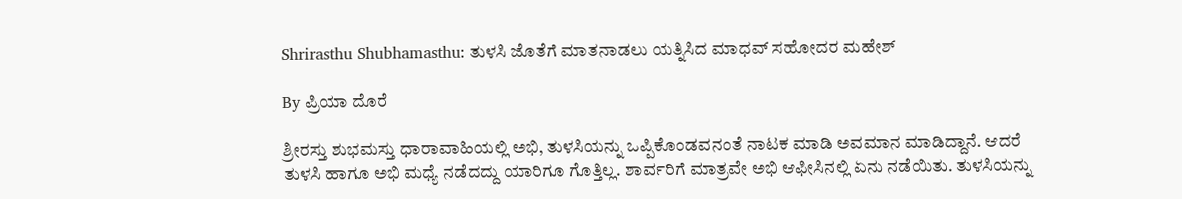Shrirasthu Shubhamasthu: ತುಳಸಿ ಜೊತೆಗೆ ಮಾತನಾಡಲು ಯತ್ನಿಸಿದ ಮಾಧವ್ ಸಹೋದರ ಮಹೇಶ್

By ಪ್ರಿಯಾ ದೊರೆ

ಶ್ರೀರಸ್ತು ಶುಭಮಸ್ತು ಧಾರಾವಾಹಿಯಲ್ಲಿ ಅಭಿ, ತುಳಸಿಯನ್ನು ಒಪ್ಪಿಕೊಂಡವನಂತೆ ನಾಟಕ ಮಾಡಿ ಅವಮಾನ ಮಾಡಿದ್ದಾನೆ. ಆದರೆ ತುಳಸಿ ಹಾಗೂ ಅಭಿ ಮಧ್ಯೆ ನಡೆದದ್ದು ಯಾರಿಗೂ ಗೊತ್ತಿಲ್ಲ. ಶಾರ್ವರಿಗೆ ಮಾತ್ರವೇ ಅಭಿ ಆಫೀಸಿನಲ್ಲಿ ಏನು ನಡೆಯಿತು. ತುಳಸಿಯನ್ನು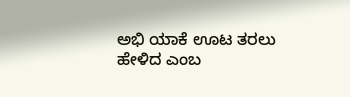ಅಭಿ ಯಾಕೆ ಊಟ ತರಲು ಹೇಳಿದ ಎಂಬ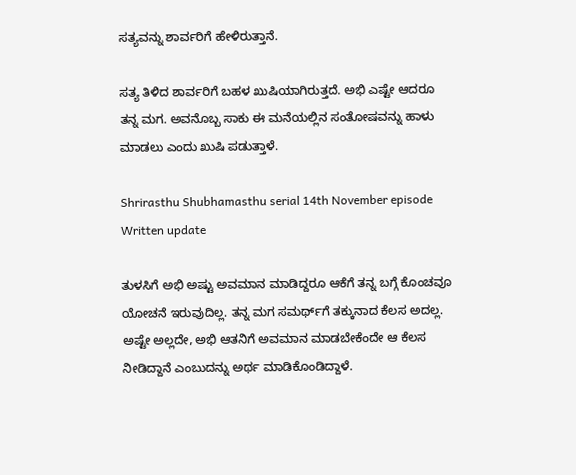ಸತ್ಯವನ್ನು ಶಾರ್ವರಿಗೆ ಹೇಳಿರುತ್ತಾನೆ.

ಸತ್ಯ ತಿಳಿದ ಶಾರ್ವರಿಗೆ ಬಹಳ ಖುಷಿಯಾಗಿರುತ್ತದೆ. ಅಭಿ ಎಷ್ಟೇ ಆದರೂ ತನ್ನ ಮಗ. ಅವನೊಬ್ಬ ಸಾಕು ಈ ಮನೆಯಲ್ಲಿನ ಸಂತೋಷವನ್ನು ಹಾಳು ಮಾಡಲು ಎಂದು ಖುಷಿ ಪಡುತ್ತಾಳೆ.

Shrirasthu Shubhamasthu serial 14th November episode Written update

ತುಳಸಿಗೆ ಅಭಿ ಅಷ್ಟು ಅವಮಾನ ಮಾಡಿದ್ದರೂ ಆಕೆಗೆ ತನ್ನ ಬಗ್ಗೆ ಕೊಂಚವೂ ಯೋಚನೆ ಇರುವುದಿಲ್ಲ. ತನ್ನ ಮಗ ಸಮರ್ಥ್‌ಗೆ ತಕ್ಕುನಾದ ಕೆಲಸ ಅದಲ್ಲ. ಅಷ್ಟೇ ಅಲ್ಲದೇ, ಅಭಿ ಆತನಿಗೆ ಅವಮಾನ ಮಾಡಬೇಕೆಂದೇ ಆ ಕೆಲಸ ನೀಡಿದ್ದಾನೆ ಎಂಬುದನ್ನು ಅರ್ಥ ಮಾಡಿಕೊಂಡಿದ್ದಾಳೆ.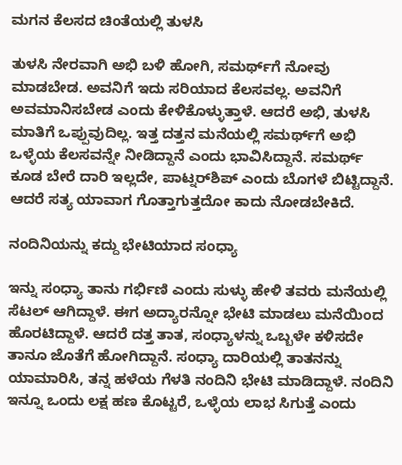ಮಗನ ಕೆಲಸದ ಚಿಂತೆಯಲ್ಲಿ ತುಳಸಿ

ತುಳಸಿ ನೇರವಾಗಿ ಅಭಿ ಬಳಿ ಹೋಗಿ, ಸಮರ್ಥ್‌ಗೆ ನೋವು ಮಾಡಬೇಡ. ಅವನಿಗೆ ಇದು ಸರಿಯಾದ ಕೆಲಸವಲ್ಲ. ಅವನಿಗೆ ಅವಮಾನಿಸಬೇಡ ಎಂದು ಕೇಳಿಕೊಳ್ಳುತ್ತಾಳೆ. ಆದರೆ ಅಭಿ, ತುಳಸಿ ಮಾತಿಗೆ ಒಪ್ಪುವುದಿಲ್ಲ. ಇತ್ತ ದತ್ತನ ಮನೆಯಲ್ಲಿ ಸಮರ್ಥ್‌ಗೆ ಅಭಿ ಒಳ್ಳೆಯ ಕೆಲಸವನ್ನೇ ನೀಡಿದ್ದಾನೆ ಎಂದು ಭಾವಿಸಿದ್ದಾನೆ. ಸಮರ್ಥ್ ಕೂಡ ಬೇರೆ ದಾರಿ ಇಲ್ಲದೇ, ಪಾಟ್ನರ್‌ಶಿಪ್ ಎಂದು ಬೊಗಳೆ ಬಿಟ್ಟಿದ್ದಾನೆ. ಆದರೆ ಸತ್ಯ ಯಾವಾಗ ಗೊತ್ತಾಗುತ್ತದೋ ಕಾದು ನೋಡಬೇಕಿದೆ.

ನಂದಿನಿಯನ್ನು ಕದ್ದು ಭೇಟಿಯಾದ ಸಂಧ್ಯಾ

ಇನ್ನು ಸಂಧ್ಯಾ ತಾನು ಗರ್ಭಿಣಿ ಎಂದು ಸುಳ್ಳು ಹೇಳಿ ತವರು ಮನೆಯಲ್ಲಿ ಸೆಟಲ್ ಆಗಿದ್ದಾಳೆ. ಈಗ ಅದ್ಯಾರನ್ನೋ ಭೇಟಿ ಮಾಡಲು ಮನೆಯಿಂದ ಹೊರಟಿದ್ದಾಳೆ. ಆದರೆ ದತ್ತ ತಾತ, ಸಂಧ್ಯಾಳನ್ನು ಒಬ್ಬಳೇ ಕಳಿಸದೇ ತಾನೂ ಜೊತೆಗೆ ಹೋಗಿದ್ದಾನೆ. ಸಂಧ್ಯಾ ದಾರಿಯಲ್ಲಿ ತಾತನನ್ನು ಯಾಮಾರಿಸಿ, ತನ್ನ ಹಳೆಯ ಗೆಳತಿ ನಂದಿನಿ ಭೇಟಿ ಮಾಡಿದ್ದಾಳೆ. ನಂದಿನಿ ಇನ್ನೂ ಒಂದು ಲಕ್ಷ ಹಣ ಕೊಟ್ಟರೆ, ಒಳ್ಳೆಯ ಲಾಭ ಸಿಗುತ್ತೆ ಎಂದು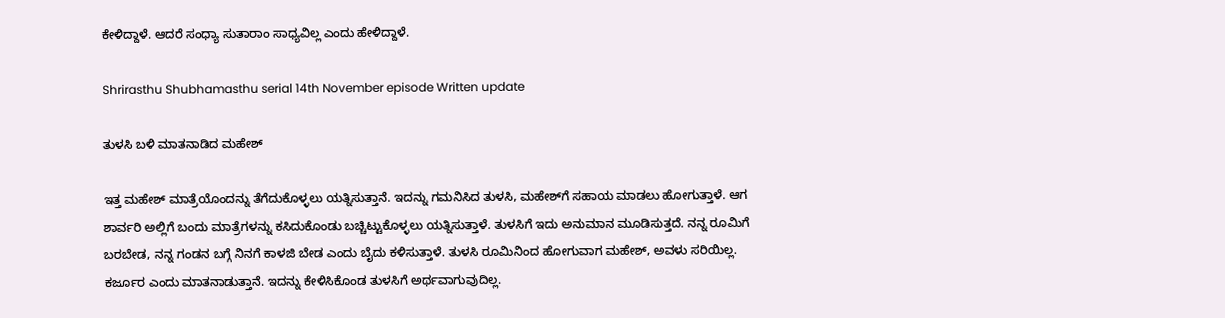ಕೇಳಿದ್ದಾಳೆ. ಆದರೆ ಸಂಧ್ಯಾ ಸುತಾರಾಂ ಸಾಧ್ಯವಿಲ್ಲ ಎಂದು ಹೇಳಿದ್ದಾಳೆ.

Shrirasthu Shubhamasthu serial 14th November episode Written update

ತುಳಸಿ ಬಳಿ ಮಾತನಾಡಿದ ಮಹೇಶ್

ಇತ್ತ ಮಹೇಶ್ ಮಾತ್ರೆಯೊಂದನ್ನು ತೆಗೆದುಕೊಳ್ಳಲು ಯತ್ನಿಸುತ್ತಾನೆ. ಇದನ್ನು ಗಮನಿಸಿದ ತುಳಸಿ, ಮಹೇಶ್‌ಗೆ ಸಹಾಯ ಮಾಡಲು ಹೋಗುತ್ತಾಳೆ. ಆಗ ಶಾರ್ವರಿ ಅಲ್ಲಿಗೆ ಬಂದು ಮಾತ್ರೆಗಳನ್ನು ಕಸಿದುಕೊಂಡು ಬಚ್ಚಿಟ್ಟುಕೊಳ್ಳಲು ಯತ್ನಿಸುತ್ತಾಳೆ. ತುಳಸಿಗೆ ಇದು ಅನುಮಾನ ಮೂಡಿಸುತ್ತದೆ. ನನ್ನ ರೂಮಿಗೆ ಬರಬೇಡ, ನನ್ನ ಗಂಡನ ಬಗ್ಗೆ ನಿನಗೆ ಕಾಳಜಿ ಬೇಡ ಎಂದು ಬೈದು ಕಳಿಸುತ್ತಾಳೆ. ತುಳಸಿ ರೂಮಿನಿಂದ ಹೋಗುವಾಗ ಮಹೇಶ್, ಅವಳು ಸರಿಯಿಲ್ಲ. ಕರ್ಜೂರ ಎಂದು ಮಾತನಾಡುತ್ತಾನೆ. ಇದನ್ನು ಕೇಳಿಸಿಕೊಂಡ ತುಳಸಿಗೆ ಅರ್ಥವಾಗುವುದಿಲ್ಲ.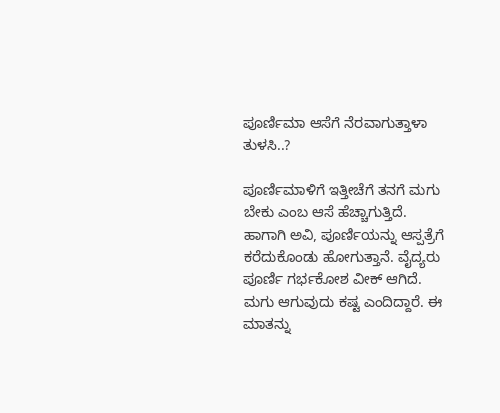ಪೂರ್ಣಿಮಾ ಆಸೆಗೆ ನೆರವಾಗುತ್ತಾಳಾ ತುಳಸಿ..?

ಪೂರ್ಣಿಮಾಳಿಗೆ ಇತ್ತೀಚೆಗೆ ತನಗೆ ಮಗು ಬೇಕು ಎಂಬ ಆಸೆ ಹೆಚ್ಚಾಗುತ್ತಿದೆ. ಹಾಗಾಗಿ ಅವಿ, ಪೂರ್ಣಿಯನ್ನು ಆಸ್ಪತ್ರೆಗೆ ಕರೆದುಕೊಂಡು ಹೋಗುತ್ತಾನೆ. ವೈದ್ಯರು ಪೂರ್ಣಿ ಗರ್ಭಕೋಶ ವೀಕ್ ಆಗಿದೆ. ಮಗು ಆಗುವುದು ಕಷ್ಟ ಎಂದಿದ್ದಾರೆ. ಈ ಮಾತನ್ನು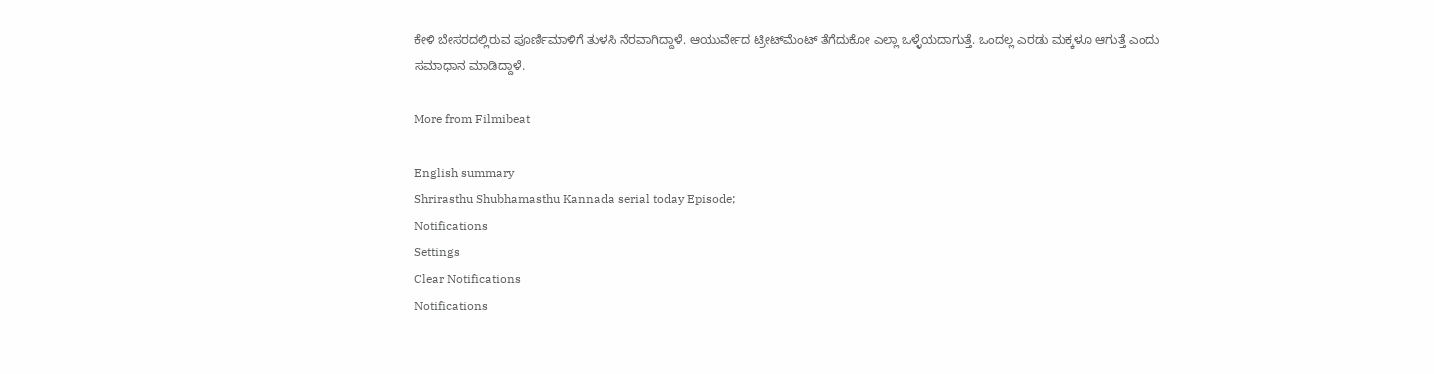ಕೇಳಿ ಬೇಸರದಲ್ಲಿರುವ ಪೂರ್ಣಿಮಾಳಿಗೆ ತುಳಸಿ ನೆರವಾಗಿದ್ದಾಳೆ. ಆಯುರ್ವೇದ ಟ್ರೀಟ್‌ಮೆಂಟ್ ತೆಗೆದುಕೋ ಎಲ್ಲಾ ಒಳ್ಳೆಯದಾಗುತ್ತೆ. ಒಂದಲ್ಲ ಎರಡು ಮಕ್ಕಳೂ ಆಗುತ್ತೆ ಎಂದು ಸಮಾಧಾನ ಮಾಡಿದ್ದಾಳೆ.

More from Filmibeat

English summary
Shrirasthu Shubhamasthu Kannada serial today Episode;
Notifications
Settings
Clear Notifications
Notifications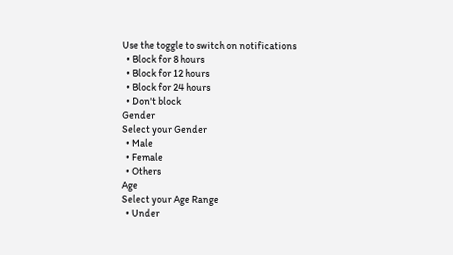Use the toggle to switch on notifications
  • Block for 8 hours
  • Block for 12 hours
  • Block for 24 hours
  • Don't block
Gender
Select your Gender
  • Male
  • Female
  • Others
Age
Select your Age Range
  • Under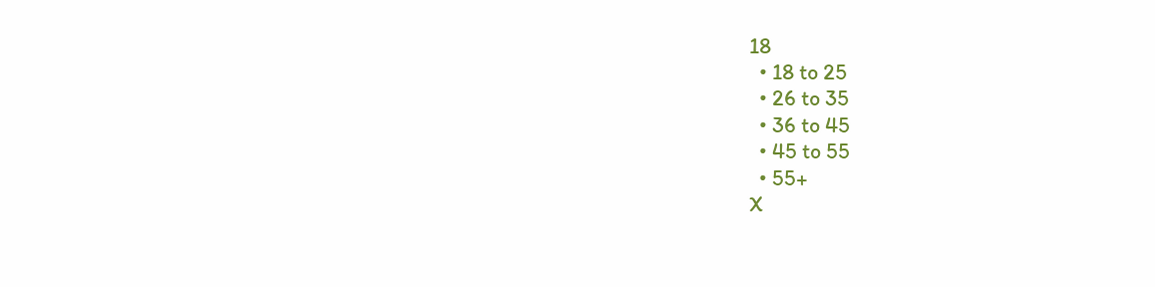18
  • 18 to 25
  • 26 to 35
  • 36 to 45
  • 45 to 55
  • 55+
X